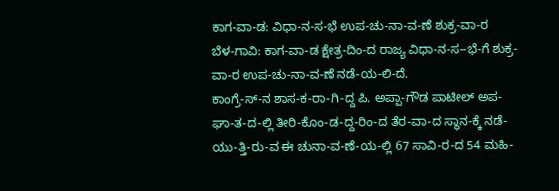ಕಾಗ-ವಾ-ಡ: ವಿಧಾ-ನ-ಸ-ಭೆ ಉಪ-ಚು-ನಾ-ವ-ಣೆ ಶುಕ್ರ-ವಾ-ರ
ಬೆಳ-ಗಾವಿ: ಕಾಗ-ವಾ-ಡ ಕ್ಷೇತ್ರ-ದಿಂ-ದ ರಾಜ್ಯ ವಿಧಾ-ನ-ಸ--ಭೆ-ಗೆ ಶುಕ್ರ-ವಾ-ರ ಉಪ-ಚು-ನಾ-ವ-ಣೆ ನಡೆ-ಯ-ಲಿ-ದೆ.
ಕಾಂಗ್ರೆ-ಸ್-ನ ಶಾಸ-ಕ-ರಾ-ಗಿ-ದ್ದ ಪಿ. ಅಪ್ಪಾ-ಗೌಡ ಪಾಟೀಲ್ ಅಪ-ಘಾ-ತ-ದ-ಲ್ಲಿ ತೀರಿ-ಕೊಂ-ಡ-ದ್ದ-ರಿಂ-ದ ತೆರ-ವಾ-ದ ಸ್ಥಾನ-ಕ್ಕೆ ನಡೆ-ಯು-ತ್ತಿ-ರು-ವ ಈ ಚುನಾ-ವ-ಣೆ-ಯ-ಲ್ಲಿ 67 ಸಾವಿ-ರ-ದ 54 ಮಹಿ-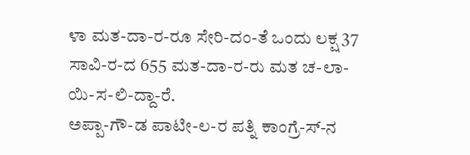ಳಾ ಮತ-ದಾ-ರ-ರೂ ಸೇರಿ-ದಂ-ತೆ ಒಂದು ಲಕ್ಷ 37 ಸಾವಿ-ರ-ದ 655 ಮತ-ದಾ-ರ-ರು ಮತ ಚ-ಲಾ-ಯಿ-ಸ-ಲಿ-ದ್ದಾ-ರೆ.
ಅಪ್ಪಾ-ಗೌ-ಡ ಪಾಟೀ-ಲ-ರ ಪತ್ನಿ ಕಾಂಗ್ರೆ-ಸ್-ನ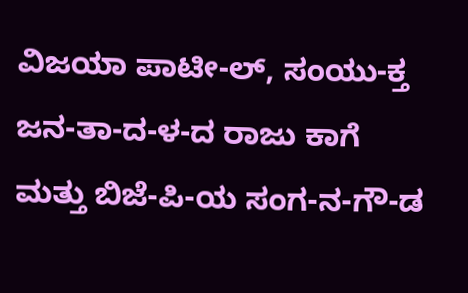ವಿಜಯಾ ಪಾಟೀ-ಲ್, ಸಂಯು-ಕ್ತ ಜನ-ತಾ-ದ-ಳ-ದ ರಾಜು ಕಾಗೆ ಮತ್ತು ಬಿಜೆ-ಪಿ-ಯ ಸಂಗ-ನ-ಗೌ-ಡ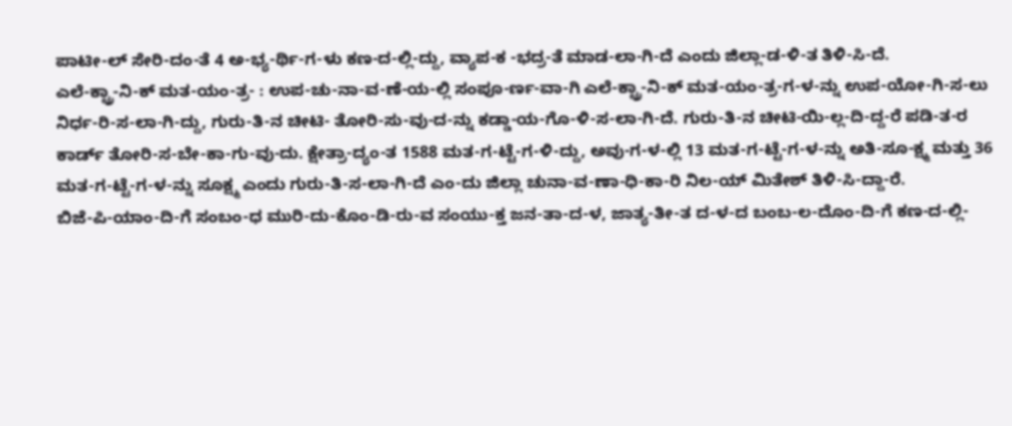ಪಾಟೀ-ಲ್ ಸೇರಿ-ದಂ-ತೆ 4 ಅ-ಭ್ಯ-ರ್ಥಿ-ಗ-ಳು ಕಣ-ದ-ಲ್ಲಿ-ದ್ದು, ವ್ಯಾಪ-ಕ -ಭದ್ರ-ತೆ ಮಾಡ-ಲಾ-ಗಿ-ದೆ ಎಂದು ಜಿಲ್ಲಾ-ಡ-ಳಿ-ತ ತಿಳಿ-ಸಿ-ದೆ.
ಎಲೆ-ಕ್ಟ್ರಾ-ನಿ-ಕ್ ಮತ-ಯಂ-ತ್ರ- : ಉಪ-ಚು-ನಾ-ವ-ಣೆ-ಯ-ಲ್ಲಿ ಸಂಪೂ-ರ್ಣ-ವಾ-ಗಿ ಎಲೆ-ಕ್ಟ್ರಾ-ನಿ-ಕ್ ಮತ-ಯಂ-ತ್ರ-ಗ-ಳ-ನ್ನು ಉಪ-ಯೋ-ಗಿ-ಸ-ಲು ನಿರ್ಧ-ರಿ-ಸ-ಲಾ-ಗಿ-ದ್ದು, ಗುರು-ತಿ-ನ ಚೀಟಿ- ತೋರಿ-ಸು-ವು-ದ-ನ್ನು ಕಡ್ಡಾ-ಯ-ಗೊ-ಳಿ-ಸ-ಲಾ-ಗಿ-ದೆ. ಗುರು-ತಿ-ನ ಚೀಟಿ-ಯಿ-ಲ್ಲ-ದಿ-ದ್ದ-ರೆ ಪಡಿ-ತ-ರ ಕಾರ್ಡ್ ತೋರಿ-ಸ-ಬೇ-ಕಾ-ಗು-ವು-ದು. ಕ್ಷೇತ್ರಾ-ದ್ಯಂ-ತ 1588 ಮತ-ಗ-ಟ್ಟೆ-ಗ-ಳಿ-ದ್ದು, ಅವು-ಗ-ಳ-ಲ್ಲಿ 13 ಮತ-ಗ-ಟ್ಟೆ-ಗ-ಳ-ನ್ನು ಅತಿ-ಸೂ-ಕ್ಷ್ಮ ಮತ್ತು 36 ಮತ-ಗ-ಟ್ಟೆ-ಗ-ಳ-ನ್ನು ಸೂಕ್ಷ್ಮ ಎಂದು ಗುರು-ತಿ-ಸ-ಲಾ-ಗಿ-ದೆ ಎಂ-ದು ಜಿಲ್ಲಾ ಚುನಾ-ವ-ಣಾ-ಧಿ-ಕಾ-ರಿ ನಿಲ-ಯ್ ಮಿತೇಶ್ ತಿಳಿ-ಸಿ-ದ್ದಾ-ರೆ.
ಬಿಜೆ-ಪಿ-ಯಾಂ-ದಿ-ಗೆ ಸಂಬಂ-ಧ ಮುರಿ-ದು-ಕೊಂ-ಡಿ-ರು-ವ ಸಂಯು-ಕ್ತ ಜನ-ತಾ-ದ-ಳ, ಜಾತ್ಯ-ತೀ-ತ ದ-ಳ-ದ ಬಂಬ-ಲ-ದೊಂ-ದಿ-ಗೆ ಕಣ-ದ-ಲ್ಲಿ-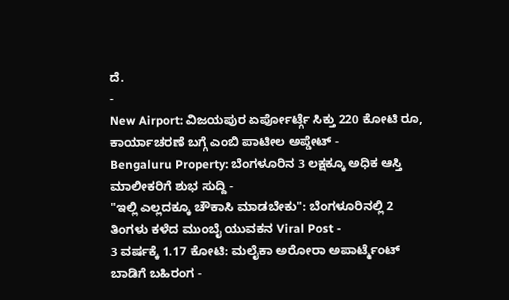ದೆ.
-
New Airport: ವಿಜಯಪುರ ಏರ್ಪೋರ್ಟ್ಗೆ ಸಿಕ್ತು 220 ಕೋಟಿ ರೂ, ಕಾರ್ಯಾಚರಣೆ ಬಗ್ಗೆ ಎಂಬಿ ಪಾಟೀಲ ಅಪ್ಡೇಟ್ -
Bengaluru Property: ಬೆಂಗಳೂರಿನ 3 ಲಕ್ಷಕ್ಕೂ ಅಧಿಕ ಆಸ್ತಿ ಮಾಲೀಕರಿಗೆ ಶುಭ ಸುದ್ದಿ -
"ಇಲ್ಲಿ ಎಲ್ಲದಕ್ಕೂ ಚೌಕಾಸಿ ಮಾಡಬೇಕು": ಬೆಂಗಳೂರಿನಲ್ಲಿ 2 ತಿಂಗಳು ಕಳೆದ ಮುಂಬೈ ಯುವಕನ Viral Post -
3 ವರ್ಷಕ್ಕೆ 1.17 ಕೋಟಿ: ಮಲೈಕಾ ಅರೋರಾ ಅಪಾರ್ಟ್ಮೆಂಟ್ ಬಾಡಿಗೆ ಬಹಿರಂಗ -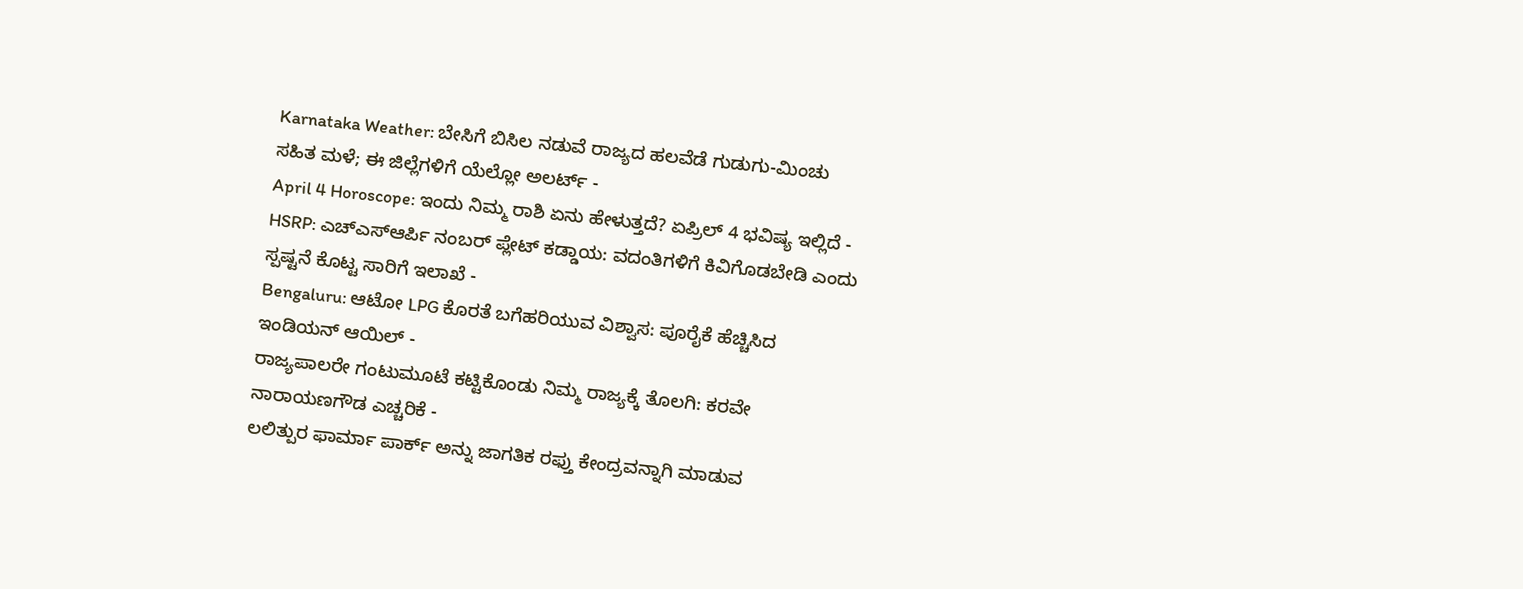Karnataka Weather: ಬೇಸಿಗೆ ಬಿಸಿಲ ನಡುವೆ ರಾಜ್ಯದ ಹಲವೆಡೆ ಗುಡುಗು-ಮಿಂಚು ಸಹಿತ ಮಳೆ; ಈ ಜಿಲ್ಲೆಗಳಿಗೆ ಯೆಲ್ಲೋ ಅಲರ್ಟ್ -
April 4 Horoscope: ಇಂದು ನಿಮ್ಮ ರಾಶಿ ಏನು ಹೇಳುತ್ತದೆ? ಏಪ್ರಿಲ್ 4 ಭವಿಷ್ಯ ಇಲ್ಲಿದೆ -
HSRP: ಎಚ್ಎಸ್ಆರ್ಪಿ ನಂಬರ್ ಪ್ಲೇಟ್ ಕಡ್ಡಾಯ: ವದಂತಿಗಳಿಗೆ ಕಿವಿಗೊಡಬೇಡಿ ಎಂದು ಸ್ಪಷ್ಟನೆ ಕೊಟ್ಟ ಸಾರಿಗೆ ಇಲಾಖೆ -
Bengaluru: ಆಟೋ LPG ಕೊರತೆ ಬಗೆಹರಿಯುವ ವಿಶ್ವಾಸ: ಪೂರೈಕೆ ಹೆಚ್ಚಿಸಿದ ಇಂಡಿಯನ್ ಆಯಿಲ್ -
ರಾಜ್ಯಪಾಲರೇ ಗಂಟುಮೂಟೆ ಕಟ್ಟಿಕೊಂಡು ನಿಮ್ಮ ರಾಜ್ಯಕ್ಕೆ ತೊಲಗಿ: ಕರವೇ ನಾರಾಯಣಗೌಡ ಎಚ್ಚರಿಕೆ -
ಲಲಿತ್ಪುರ ಫಾರ್ಮಾ ಪಾರ್ಕ್ ಅನ್ನು ಜಾಗತಿಕ ರಫ್ತು ಕೇಂದ್ರವನ್ನಾಗಿ ಮಾಡುವ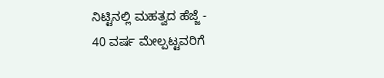ನಿಟ್ಟಿನಲ್ಲಿ ಮಹತ್ವದ ಹೆಜ್ಜೆ -
40 ವರ್ಷ ಮೇಲ್ಪಟ್ಟವರಿಗೆ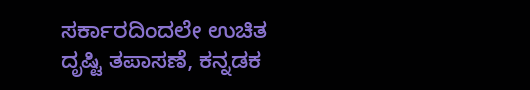ಸರ್ಕಾರದಿಂದಲೇ ಉಚಿತ ದೃಷ್ಟಿ ತಪಾಸಣೆ, ಕನ್ನಡಕ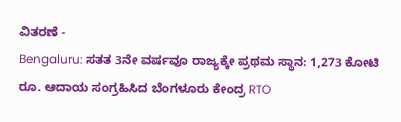ವಿತರಣೆ -
Bengaluru: ಸತತ 3ನೇ ವರ್ಷವೂ ರಾಜ್ಯಕ್ಕೇ ಪ್ರಥಮ ಸ್ಥಾನ: 1,273 ಕೋಟಿ ರೂ. ಆದಾಯ ಸಂಗ್ರಹಿಸಿದ ಬೆಂಗಳೂರು ಕೇಂದ್ರ RTO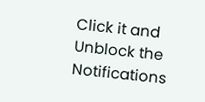Click it and Unblock the Notifications